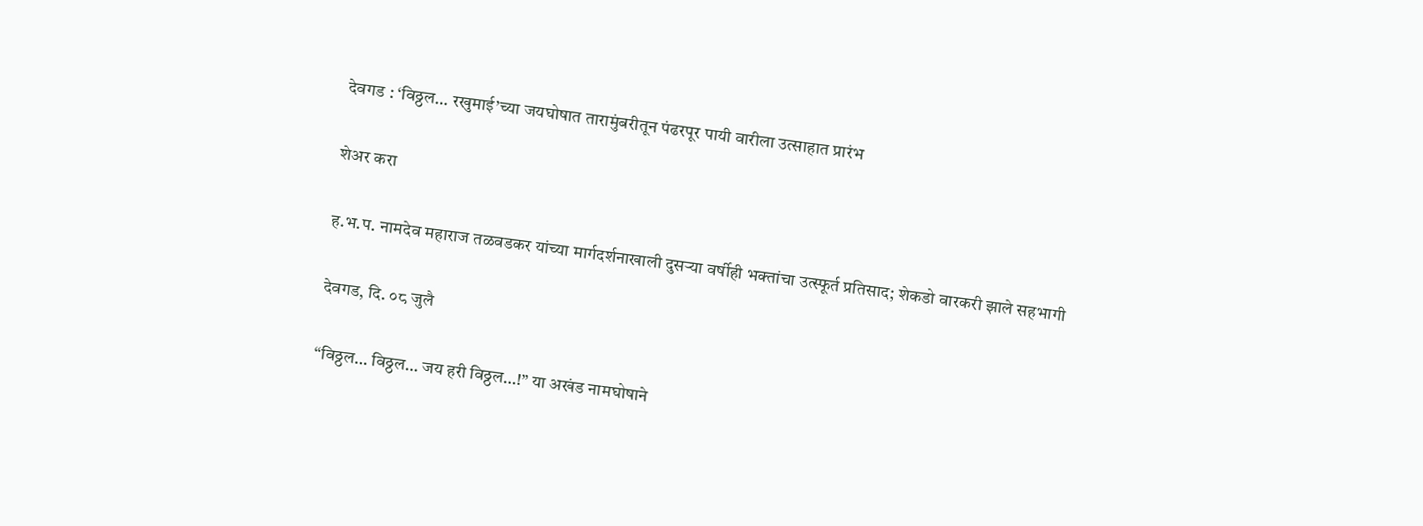देवगड : ‘विठ्ठल… रखुमाई’च्या जयघोषात तारामुंबरीतून पंढरपूर पायी वारीला उत्साहात प्रारंभ

शेअर करा

ह.भ.प. नामदेव महाराज तळवडकर यांच्या मार्गदर्शनाखाली दुसऱ्या वर्षीही भक्तांचा उत्स्फूर्त प्रतिसाद; शेकडो वारकरी झाले सहभागी

देवगड, दि. ०८ जुलै

“विठ्ठल… विठ्ठल… जय हरी विठ्ठल…!” या अखंड नामघोषाने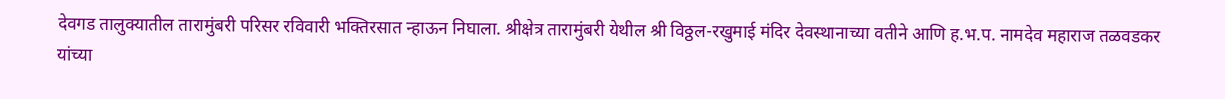देवगड तालुक्यातील तारामुंबरी परिसर रविवारी भक्तिरसात न्हाऊन निघाला. श्रीक्षेत्र तारामुंबरी येथील श्री विठ्ठल-रखुमाई मंदिर देवस्थानाच्या वतीने आणि ह.भ.प. नामदेव महाराज तळवडकर यांच्या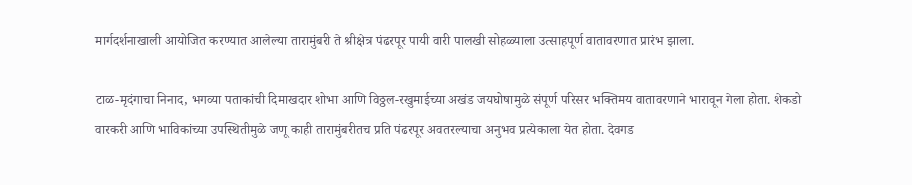मार्गदर्शनाखाली आयोजित करण्यात आलेल्या तारामुंबरी ते श्रीक्षेत्र पंढरपूर पायी वारी पालखी सोहळ्याला उत्साहपूर्ण वातावरणात प्रारंभ झाला.

टाळ-मृदंगाचा निनाद, भगव्या पताकांची दिमाखदार शोभा आणि विठ्ठल-रखुमाईच्या अखंड जयघोषामुळे संपूर्ण परिसर भक्तिमय वातावरणाने भारावून गेला होता. शेकडो वारकरी आणि भाविकांच्या उपस्थितीमुळे जणू काही तारामुंबरीतच प्रति पंढरपूर अवतरल्याचा अनुभव प्रत्येकाला येत होता. देवगड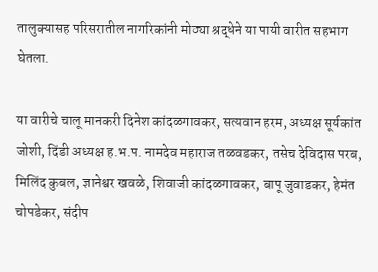तालुक्यासह परिसरातील नागरिकांनी मोठ्या श्रद्धेने या पायी वारीत सहभाग घेतला.

या वारीचे चालू मानकरी दिनेश कांदळगावकर, सत्यवान हरम, अध्यक्ष सूर्यकांत जोशी, दिंडी अध्यक्ष ह.भ.प. नामदेव महाराज तळवडकर, तसेच देविदास परब, मिलिंद कुबल, ज्ञानेश्वर खवळे, शिवाजी कांदळगावकर, बापू जुवाडकर, हेमंत चोपडेकर, संदीप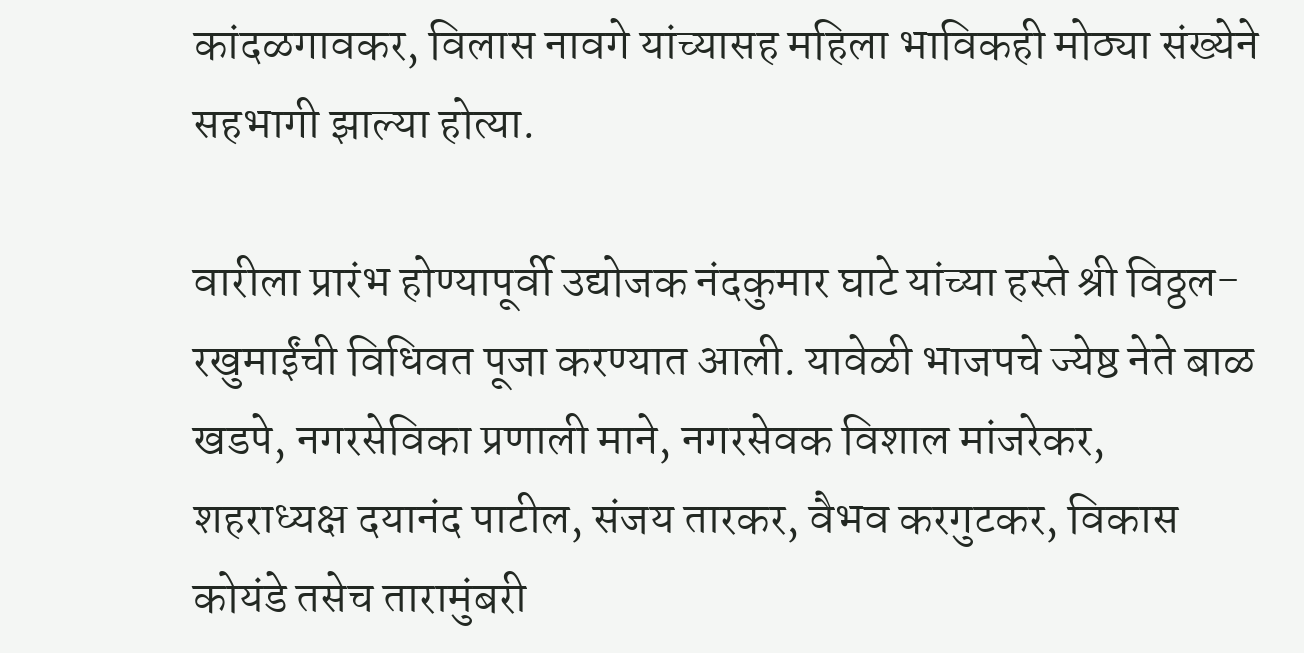कांदळगावकर, विलास नावगे यांच्यासह महिला भाविकही मोठ्या संख्येने सहभागी झाल्या होत्या.

वारीला प्रारंभ होण्यापूर्वी उद्योजक नंदकुमार घाटे यांच्या हस्ते श्री विठ्ठल-रखुमाईंची विधिवत पूजा करण्यात आली. यावेळी भाजपचे ज्येष्ठ नेते बाळ खडपे, नगरसेविका प्रणाली माने, नगरसेवक विशाल मांजरेकर, शहराध्यक्ष दयानंद पाटील, संजय तारकर, वैभव करगुटकर, विकास कोयंडे तसेच तारामुंबरी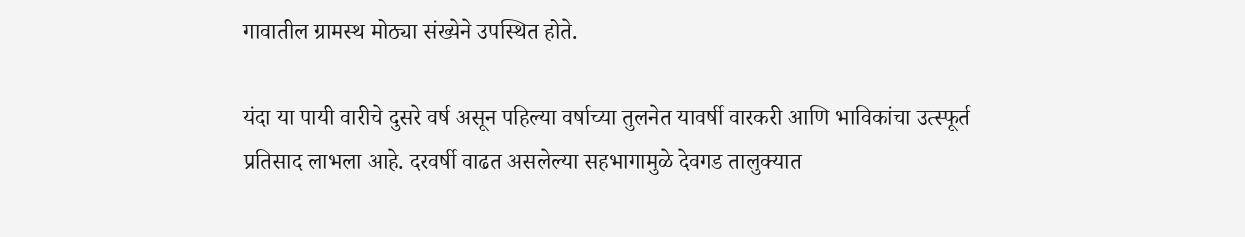गावातील ग्रामस्थ मोठ्या संख्येने उपस्थित होते.

यंदा या पायी वारीचे दुसरे वर्ष असून पहिल्या वर्षाच्या तुलनेत यावर्षी वारकरी आणि भाविकांचा उत्स्फूर्त प्रतिसाद लाभला आहे. दरवर्षी वाढत असलेल्या सहभागामुळे देवगड तालुक्यात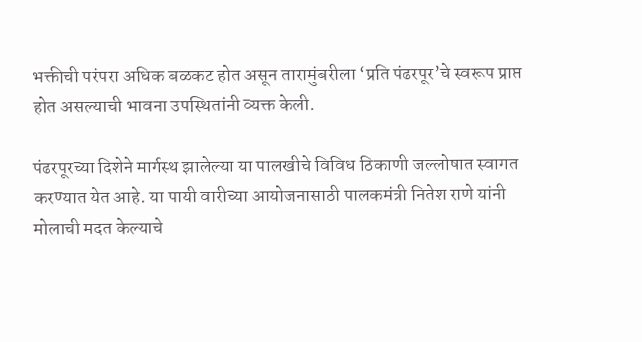भक्तीची परंपरा अधिक बळकट होत असून तारामुंबरीला ‘प्रति पंढरपूर’चे स्वरूप प्राप्त होत असल्याची भावना उपस्थितांनी व्यक्त केली.

पंढरपूरच्या दिशेने मार्गस्थ झालेल्या या पालखीचे विविध ठिकाणी जल्लोषात स्वागत करण्यात येत आहे. या पायी वारीच्या आयोजनासाठी पालकमंत्री नितेश राणे यांनी मोलाची मदत केल्याचे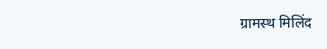ग्रामस्थ मिलिंद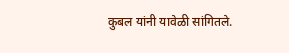कुबल यांनी यावेळी सांगितले.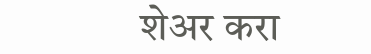शेअर करा